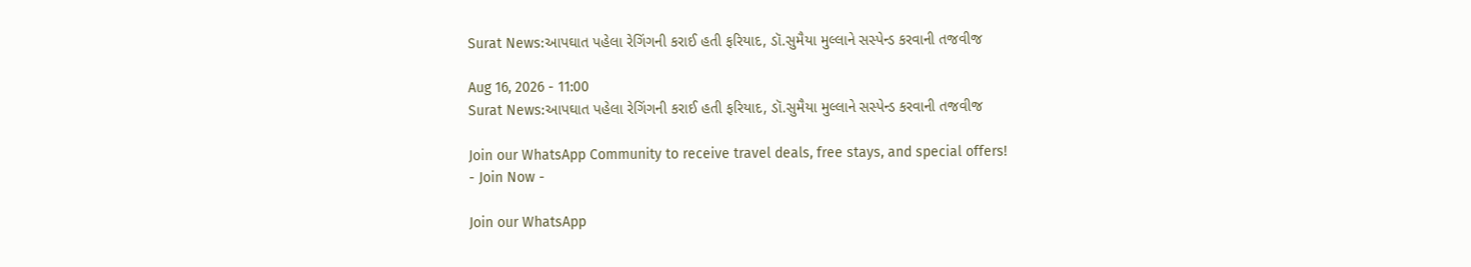Surat News:આપઘાત પહેલા રેગિંગની કરાઈ હતી ફરિયાદ, ડૉ.સુમૈયા મુલ્લાને સસ્પેન્ડ કરવાની તજવીજ

Aug 16, 2026 - 11:00
Surat News:આપઘાત પહેલા રેગિંગની કરાઈ હતી ફરિયાદ, ડૉ.સુમૈયા મુલ્લાને સસ્પેન્ડ કરવાની તજવીજ

Join our WhatsApp Community to receive travel deals, free stays, and special offers!
- Join Now -

Join our WhatsApp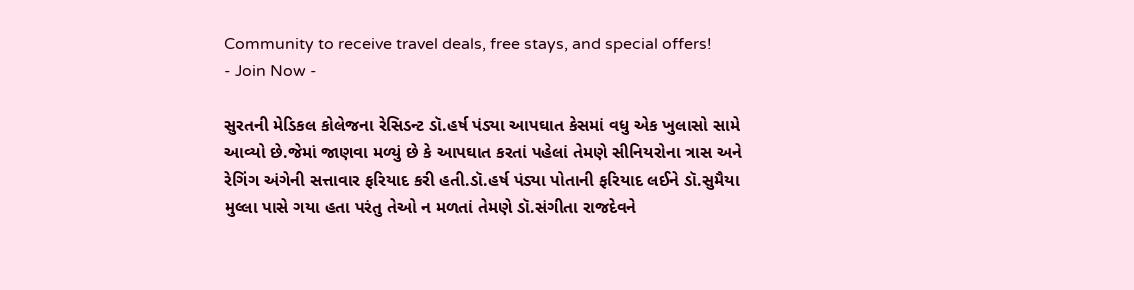Community to receive travel deals, free stays, and special offers!
- Join Now -

સુરતની મેડિકલ કોલેજના રેસિડન્ટ ડૉ.હર્ષ પંડ્યા આપઘાત કેસમાં વધુ એક ખુલાસો સામે આવ્યો છે.જેમાં જાણવા મળ્યું છે કે આપઘાત કરતાં પહેલાં તેમણે સીનિયરોના ત્રાસ અને રેગિંગ અંગેની સત્તાવાર ફરિયાદ કરી હતી.ડૉ.હર્ષ પંડ્યા પોતાની ફરિયાદ લઈને ડૉ.સુમૈયા મુલ્લા પાસે ગયા હતા પરંતુ તેઓ ન મળતાં તેમણે ડૉ.સંગીતા રાજદેવને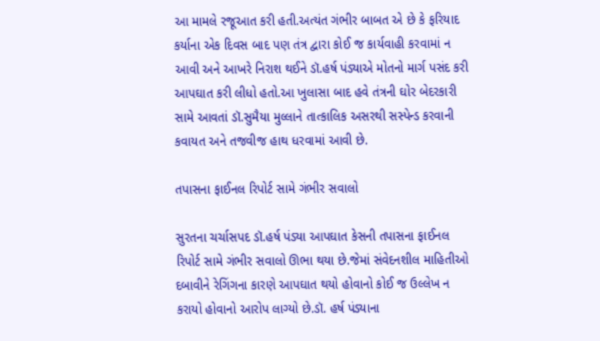આ મામલે રજૂઆત કરી હતી.અત્યંત ગંભીર બાબત એ છે કે ફરિયાદ કર્યાના એક દિવસ બાદ પણ તંત્ર દ્વારા કોઈ જ કાર્યવાહી કરવામાં ન આવી અને આખરે નિરાશ થઈને ડૉ.હર્ષ પંડ્યાએ મોતનો માર્ગ પસંદ કરી આપઘાત કરી લીધો હતો.આ ખુલાસા બાદ હવે તંત્રની ઘોર બેદરકારી સામે આવતાં ડૉ.સુમૈયા મુલ્લાને તાત્કાલિક અસરથી સસ્પેન્ડ કરવાની કવાયત અને તજવીજ હાથ ધરવામાં આવી છે.

તપાસના ફાઈનલ રિપોર્ટ સામે ગંભીર સવાલો

સુરતના ચર્ચાસપદ ડૉ.હર્ષ પંડ્યા આપઘાત કેસની તપાસના ફાઈનલ રિપોર્ટ સામે ગંભીર સવાલો ઊભા થયા છે.જેમાં સંવેદનશીલ માહિતીઓ દબાવીને રેગિંગના કારણે આપઘાત થયો હોવાનો કોઈ જ ઉલ્લેખ ન કરાયો હોવાનો આરોપ લાગ્યો છે.ડૉ. હર્ષ પંડ્યાના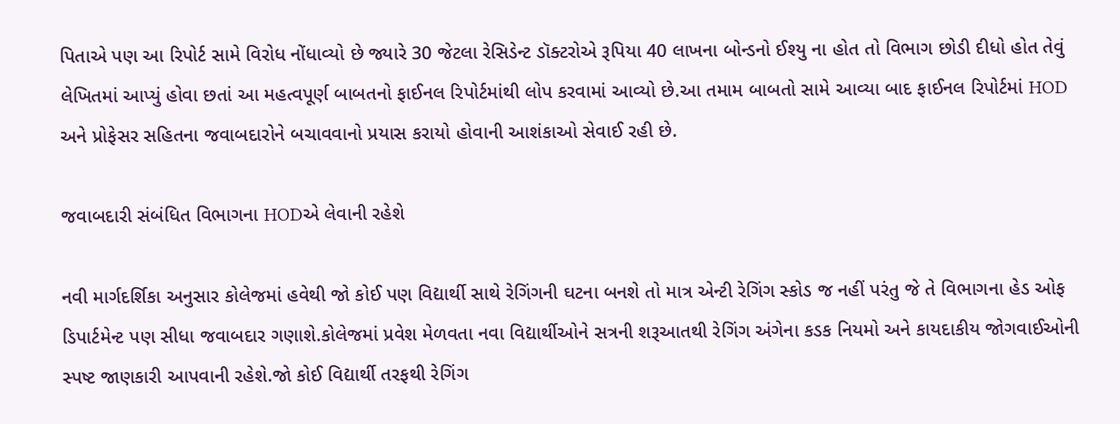પિતાએ પણ આ રિપોર્ટ સામે વિરોધ નોંધાવ્યો છે જ્યારે 30 જેટલા રેસિડેન્ટ ડૉક્ટરોએ રૂપિયા 40 લાખના બોન્ડનો ઈશ્યુ ના હોત તો વિભાગ છોડી દીધો હોત તેવું લેખિતમાં આપ્યું હોવા છતાં આ મહત્વપૂર્ણ બાબતનો ફાઈનલ રિપોર્ટમાંથી લોપ કરવામાં આવ્યો છે.આ તમામ બાબતો સામે આવ્યા બાદ ફાઈનલ રિપોર્ટમાં HOD અને પ્રોફેસર સહિતના જવાબદારોને બચાવવાનો પ્રયાસ કરાયો હોવાની આશંકાઓ સેવાઈ રહી છે.

જવાબદારી સંબંધિત વિભાગના HODએ લેવાની રહેશે

નવી માર્ગદર્શિકા અનુસાર કોલેજમાં હવેથી જો કોઈ પણ વિદ્યાર્થી સાથે રેગિંગની ઘટના બનશે તો માત્ર એન્ટી રેગિંગ સ્કોડ જ નહીં પરંતુ જે તે વિભાગના હેડ ઓફ ડિપાર્ટમેન્ટ પણ સીધા જવાબદાર ગણાશે.કોલેજમાં પ્રવેશ મેળવતા નવા વિદ્યાર્થીઓને સત્રની શરૂઆતથી રેગિંગ અંગેના કડક નિયમો અને કાયદાકીય જોગવાઈઓની સ્પષ્ટ જાણકારી આપવાની રહેશે.જો કોઈ વિદ્યાર્થી તરફથી રેગિંગ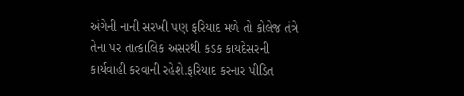અંગેની નાની સરખી પણ ફરિયાદ મળે તો કોલેજ તંત્રે તેના પર તાત્કાલિક અસરથી કડક કાયદેસરની કાર્યવાહી કરવાની રહેશે.ફરિયાદ કરનાર પીડિત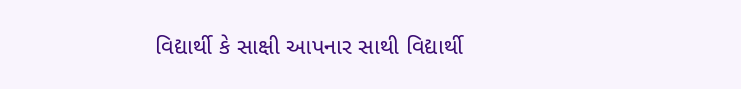વિદ્યાર્થી કે સાક્ષી આપનાર સાથી વિદ્યાર્થી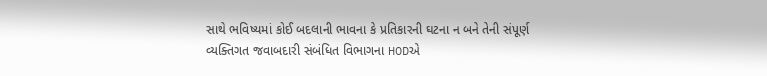સાથે ભવિષ્યમાં કોઈ બદલાની ભાવના કે પ્રતિકારની ઘટના ન બને તેની સંપૂર્ણ વ્યક્તિગત જવાબદારી સંબંધિત વિભાગના HODએ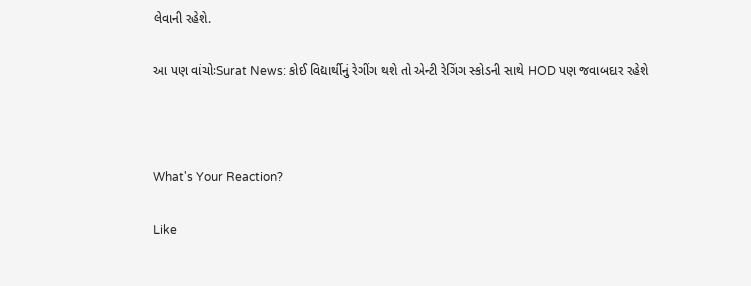લેવાની રહેશે.

આ પણ વાંચોઃSurat News: કોઈ વિદ્યાર્થીનું રેગીંગ થશે તો એન્ટી રેગિંગ સ્કોડની સાથે HOD પણ જવાબદાર રહેશે



What's Your Reaction?

Like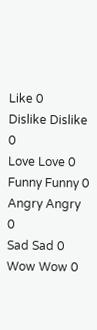Like 0
Dislike Dislike 0
Love Love 0
Funny Funny 0
Angry Angry 0
Sad Sad 0
Wow Wow 0